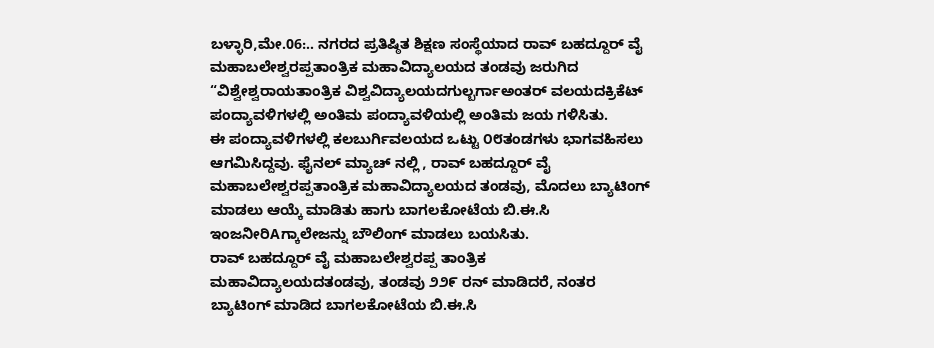ಬಳ್ಳಾರಿ,ಮೇ.06:.. ನಗರದ ಪ್ರತಿಷ್ಠಿತ ಶಿಕ್ಷಣ ಸಂಸ್ಥೆಯಾದ ರಾವ್ ಬಹದ್ದೂರ್ ವೈ ಮಹಾಬಲೇಶ್ವರಪ್ಪತಾಂತ್ರಿಕ ಮಹಾವಿದ್ಯಾಲಯದ ತಂಡವು ಜರುಗಿದ “ವಿಶ್ವೇಶ್ವರಾಯತಾಂತ್ರಿಕ ವಿಶ್ವವಿದ್ಯಾಲಯದಗುಲ್ಬರ್ಗಾಅಂತರ್ ವಲಯದಕ್ರಿಕೆಟ್ ಪಂದ್ಯಾವಳಿಗಳಲ್ಲಿ ಅಂತಿಮ ಪಂದ್ಯಾವಳಿಯಲ್ಲಿ ಅಂತಿಮ ಜಯ ಗಳಿಸಿತು.
ಈ ಪಂದ್ಯಾವಳಿಗಳಲ್ಲಿ ಕಲಬುರ್ಗಿವಲಯದ ಒಟ್ಟು ೦೮ತಂಡಗಳು ಭಾಗವಹಿಸಲು ಆಗಮಿಸಿದ್ದವು. ಫೈನಲ್ ಮ್ಯಾಚ್ ನಲ್ಲಿ , ರಾವ್ ಬಹದ್ದೂರ್ ವೈ ಮಹಾಬಲೇಶ್ವರಪ್ಪತಾಂತ್ರಿಕ ಮಹಾವಿದ್ಯಾಲಯದ ತಂಡವು, ಮೊದಲು ಬ್ಯಾಟಿಂಗ್ ಮಾಡಲು ಆಯ್ಕೆ ಮಾಡಿತು ಹಾಗು ಬಾಗಲಕೋಟೆಯ ಬಿ.ಈ.ಸಿ ಇಂಜನೀರಿAಗ್ಕಾಲೇಜನ್ನು ಬೌಲಿಂಗ್ ಮಾಡಲು ಬಯಸಿತು.
ರಾವ್ ಬಹದ್ದೂರ್ ವೈ ಮಹಾಬಲೇಶ್ವರಪ್ಪ ತಾಂತ್ರಿಕ ಮಹಾವಿದ್ಯಾಲಯದತಂಡವು, ತಂಡವು ೨೨೯ ರನ್ ಮಾಡಿದರೆ, ನಂತರ ಬ್ಯಾಟಿಂಗ್ ಮಾಡಿದ ಬಾಗಲಕೋಟೆಯ ಬಿ.ಈ.ಸಿ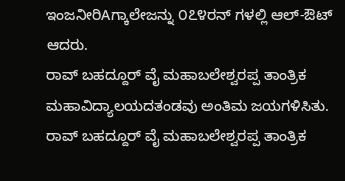ಇಂಜನೀರಿAಗ್ಕಾಲೇಜನ್ನು ೦೭೪ರನ್ ಗಳಲ್ಲಿ ಆಲ್-ಔಟ್ ಆದರು.
ರಾವ್ ಬಹದ್ದೂರ್ ವೈ ಮಹಾಬಲೇಶ್ವರಪ್ಪ ತಾಂತ್ರಿಕ ಮಹಾವಿದ್ಯಾಲಯದತಂಡವು ಅಂತಿಮ ಜಯಗಳಿಸಿತು.
ರಾವ್ ಬಹದ್ದೂರ್ ವೈ ಮಹಾಬಲೇಶ್ವರಪ್ಪ ತಾಂತ್ರಿಕ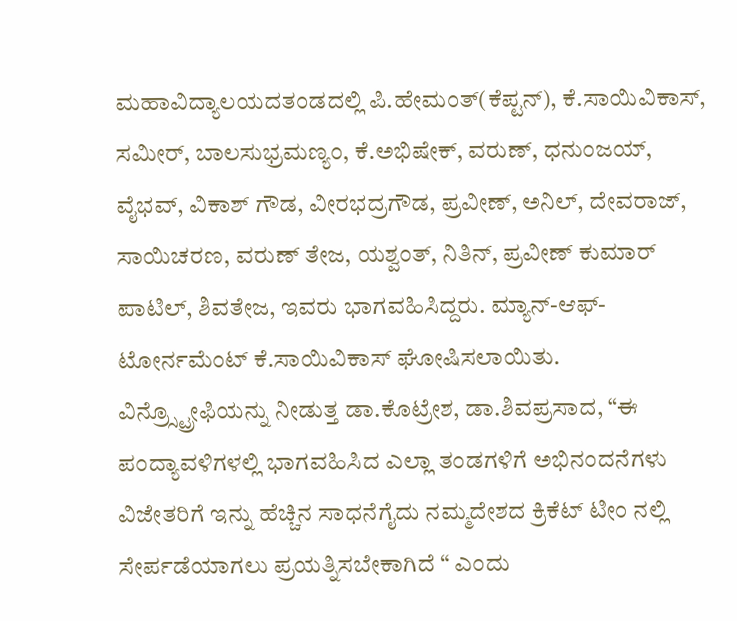ಮಹಾವಿದ್ಯಾಲಯದತಂಡದಲ್ಲಿ ಪಿ.ಹೇಮಂತ್(ಕೆಪ್ಟನ್), ಕೆ.ಸಾಯಿವಿಕಾಸ್, ಸಮೀರ್, ಬಾಲಸುಭ್ರಮಣ್ಯಂ, ಕೆ.ಅಭಿಷೇಕ್, ವರುಣ್, ಧನುಂಜಯ್, ವೈಭವ್, ವಿಕಾಶ್ ಗೌಡ, ವೀರಭದ್ರಗೌಡ, ಪ್ರವೀಣ್, ಅನಿಲ್, ದೇವರಾಜ್, ಸಾಯಿಚರಣ, ವರುಣ್ ತೇಜ, ಯಶ್ವಂತ್, ನಿತಿನ್, ಪ್ರವೀಣ್ ಕುಮಾರ್ ಪಾಟಿಲ್, ಶಿವತೇಜ, ಇವರು ಭಾಗವಹಿಸಿದ್ದರು. ಮ್ಯಾನ್-ಆಫ್-ಟೋರ್ನಮೆಂಟ್ ಕೆ.ಸಾಯಿವಿಕಾಸ್ ಘೋಷಿಸಲಾಯಿತು.
ವಿನ್ರ್ಸ್ಟ್ರೋಫಿಯನ್ನು ನೀಡುತ್ತ ಡಾ.ಕೊಟ್ರೇಶ, ಡಾ.ಶಿವಪ್ರಸಾದ, “ಈ ಪಂದ್ಯಾವಳಿಗಳಲ್ಲಿ ಭಾಗವಹಿಸಿದ ಎಲ್ಲಾ ತಂಡಗಳಿಗೆ ಅಭಿನಂದನೆಗಳು ವಿಜೇತರಿಗೆ ಇನ್ನು ಹೆಚ್ಚಿನ ಸಾಧನೆಗೈದು ನಮ್ಮದೇಶದ ಕ್ರಿಕೆಟ್ ಟೀಂ ನಲ್ಲಿ ಸೇರ್ಪಡೆಯಾಗಲು ಪ್ರಯತ್ನಿಸಬೇಕಾಗಿದೆ “ ಎಂದು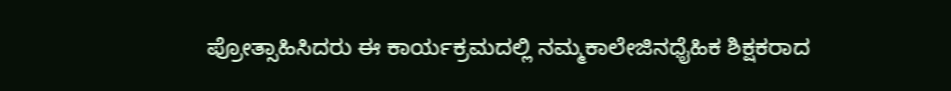ಪ್ರೋತ್ಸಾಹಿಸಿದರು ಈ ಕಾರ್ಯಕ್ರಮದಲ್ಲಿ ನಮ್ಮಕಾಲೇಜಿನಧೈಹಿಕ ಶಿಕ್ಷಕರಾದ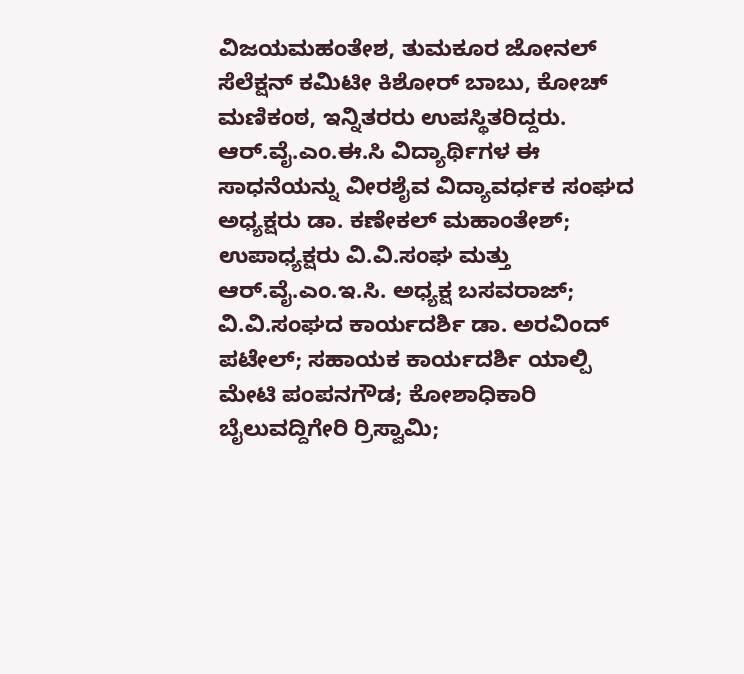ವಿಜಯಮಹಂತೇಶ, ತುಮಕೂರ ಜೋನಲ್ ಸೆಲೆಕ್ಷನ್ ಕಮಿಟೀ ಕಿಶೋರ್ ಬಾಬು, ಕೋಚ್ ಮಣಿಕಂಠ, ಇನ್ನಿತರರು ಉಪಸ್ಥಿತರಿದ್ದರು.
ಆರ್.ವೈ.ಎಂ.ಈ.ಸಿ ವಿದ್ಯಾರ್ಥಿಗಳ ಈ ಸಾಧನೆಯನ್ನು ವೀರಶೈವ ವಿದ್ಯಾವರ್ಧಕ ಸಂಘದ ಅಧ್ಯಕ್ಷರು ಡಾ. ಕಣೇಕಲ್ ಮಹಾಂತೇಶ್; ಉಪಾಧ್ಯಕ್ಷರು ವಿ.ವಿ.ಸಂಘ ಮತ್ತು ಆರ್.ವೈ.ಎಂ.ಇ.ಸಿ. ಅಧ್ಯಕ್ಷ ಬಸವರಾಜ್; ವಿ.ವಿ.ಸಂಘದ ಕಾರ್ಯದರ್ಶಿ ಡಾ. ಅರವಿಂದ್ ಪಟೇಲ್; ಸಹಾಯಕ ಕಾರ್ಯದರ್ಶಿ ಯಾಲ್ಪಿ ಮೇಟಿ ಪಂಪನಗೌಡ; ಕೋಶಾಧಿಕಾರಿ ಬೈಲುವದ್ದಿಗೇರಿ ರ್ರಿಸ್ವಾಮಿ;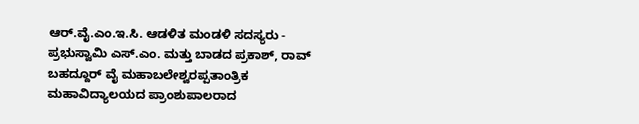ಆರ್.ವೈ.ಎಂ.ಇ.ಸಿ. ಆಡಳಿತ ಮಂಡಳಿ ಸದಸ್ಯರು - ಪ್ರಭುಸ್ವಾಮಿ ಎಸ್.ಎಂ. ಮತ್ತು ಬಾಡದ ಪ್ರಕಾಶ್, ರಾವ್ ಬಹದ್ದೂರ್ ವೈ ಮಹಾಬಲೇಶ್ವರಪ್ಪತಾಂತ್ರಿಕ ಮಹಾವಿದ್ಯಾಲಯದ ಪ್ರಾಂಶುಪಾಲರಾದ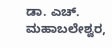ಡಾ. ಎಚ್. ಮಹಾಬಲೇಶ್ವರ,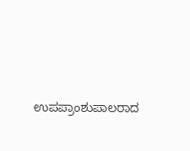ಉಪಪ್ರಾಂಶುಪಾಲರಾದ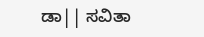ಡಾ|| ಸವಿತಾ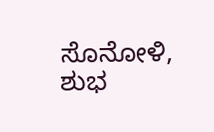ಸೊನೋಳಿ, ಶುಭ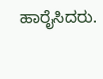ಹಾರೈಸಿದರು.